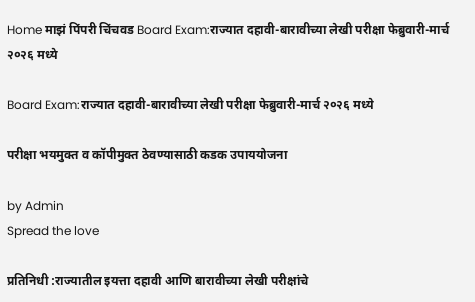Home माझं पिंपरी चिंचवड Board Exam:राज्यात दहावी-बारावीच्या लेखी परीक्षा फेब्रुवारी-मार्च २०२६ मध्ये

Board Exam:राज्यात दहावी-बारावीच्या लेखी परीक्षा फेब्रुवारी-मार्च २०२६ मध्ये

परीक्षा भयमुक्त व कॉपीमुक्त ठेवण्यासाठी कडक उपाययोजना

by Admin
Spread the love

प्रतिनिधी :राज्यातील इयत्ता दहावी आणि बारावीच्या लेखी परीक्षांचे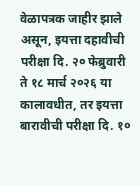वेळापत्रक जाहीर झाले असून, इयत्ता दहावीची परीक्षा दि. २० फेब्रुवारी ते १८ मार्च २०२६ या कालावधीत, तर इयत्ता बारावीची परीक्षा दि. १०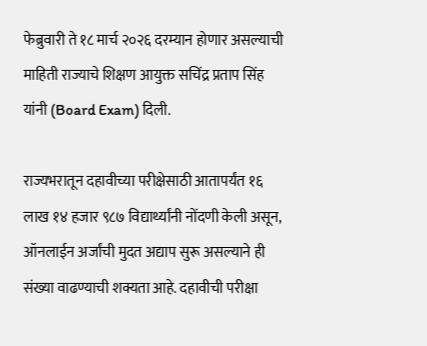फेब्रुवारी ते १८ मार्च २०२६ दरम्यान होणार असल्याची माहिती राज्याचे शिक्षण आयुक्त सचिंद्र प्रताप सिंह यांनी (Board Exam) दिली.

राज्यभरातून दहावीच्या परीक्षेसाठी आतापर्यंत १६ लाख १४ हजार ९८७ विद्यार्थ्यांनी नोंदणी केली असून, ऑनलाईन अर्जांची मुदत अद्याप सुरू असल्याने ही संख्या वाढण्याची शक्यता आहे. दहावीची परीक्षा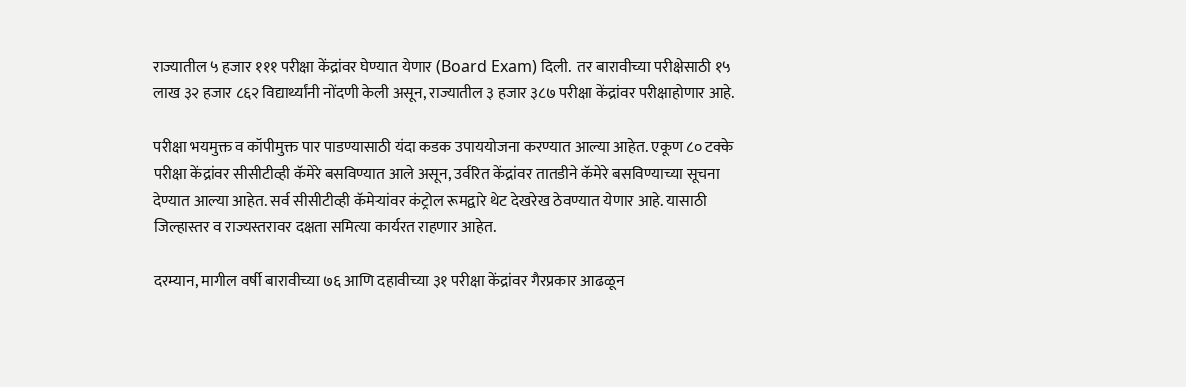राज्यातील ५ हजार १११ परीक्षा केंद्रांवर घेण्यात येणार (Board Exam) दिली.  तर बारावीच्या परीक्षेसाठी १५ लाख ३२ हजार ८६२ विद्यार्थ्यांनी नोंदणी केली असून, राज्यातील ३ हजार ३८७ परीक्षा केंद्रांवर परीक्षाहोणार आहे.

परीक्षा भयमुक्त व कॉपीमुक्त पार पाडण्यासाठी यंदा कडक उपाययोजना करण्यात आल्या आहेत. एकूण ८० टक्के परीक्षा केंद्रांवर सीसीटीव्ही कॅमेरे बसविण्यात आले असून, उर्वरित केंद्रांवर तातडीने कॅमेरे बसविण्याच्या सूचना देण्यात आल्या आहेत. सर्व सीसीटीव्ही कॅमेऱ्यांवर कंट्रोल रूमद्वारे थेट देखरेख ठेवण्यात येणार आहे. यासाठी जिल्हास्तर व राज्यस्तरावर दक्षता समित्या कार्यरत राहणार आहेत.

दरम्यान, मागील वर्षी बारावीच्या ७६ आणि दहावीच्या ३१ परीक्षा केंद्रांवर गैरप्रकार आढळून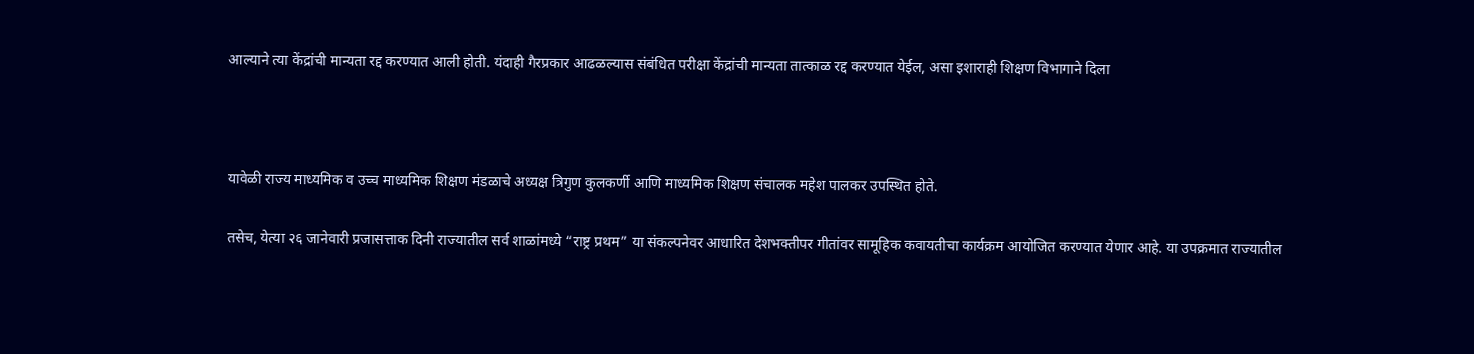आल्याने त्या केंद्रांची मान्यता रद्द करण्यात आली होती. यंदाही गैरप्रकार आढळल्यास संबंधित परीक्षा केंद्रांची मान्यता तात्काळ रद्द करण्यात येईल, असा इशाराही शिक्षण विभागाने दिला



यावेळी राज्य माध्यमिक व उच्च माध्यमिक शिक्षण मंडळाचे अध्यक्ष त्रिगुण कुलकर्णी आणि माध्यमिक शिक्षण संचालक महेश पालकर उपस्थित होते.

तसेच, येत्या २६ जानेवारी प्रजासत्ताक दिनी राज्यातील सर्व शाळांमध्ये “राष्ट्र प्रथम” या संकल्पनेवर आधारित देशभक्तीपर गीतांवर सामूहिक कवायतीचा कार्यक्रम आयोजित करण्यात येणार आहे. या उपक्रमात राज्यातील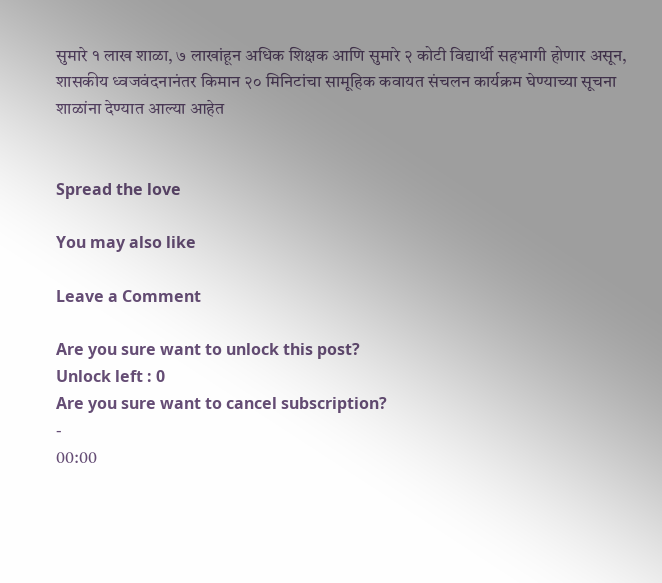सुमारे १ लाख शाळा, ७ लाखांहून अधिक शिक्षक आणि सुमारे २ कोटी विद्यार्थी सहभागी होणार असून, शासकीय ध्वजवंदनानंतर किमान २० मिनिटांचा सामूहिक कवायत संचलन कार्यक्रम घेण्याच्या सूचना शाळांना देण्यात आल्या आहेत


Spread the love

You may also like

Leave a Comment

Are you sure want to unlock this post?
Unlock left : 0
Are you sure want to cancel subscription?
-
00:00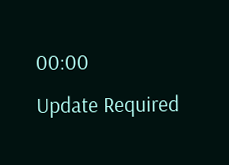00:00
Update Required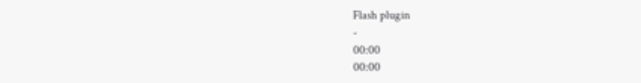Flash plugin
-
00:00
00:00